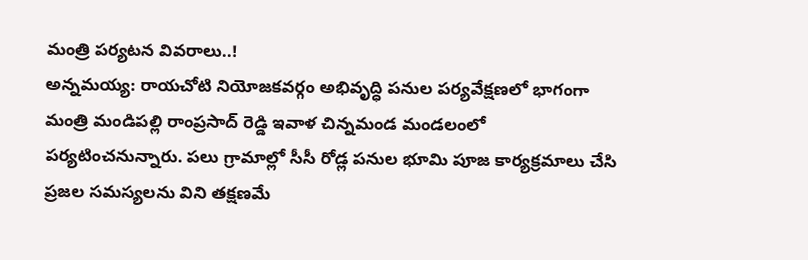మంత్రి పర్యటన వివరాలు..!
అన్నమయ్య: రాయచోటి నియోజకవర్గం అభివృద్ధి పనుల పర్యవేక్షణలో భాగంగా మంత్రి మండిపల్లి రాంప్రసాద్ రెడ్డి ఇవాళ చిన్నమండ మండలంలో పర్యటించనున్నారు. పలు గ్రామాల్లో సీసీ రోడ్ల పనుల భూమి పూజ కార్యక్రమాలు చేసి ప్రజల సమస్యలను విని తక్షణమే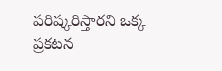పరిష్కరిస్తారని ఒక్క ప్రకటన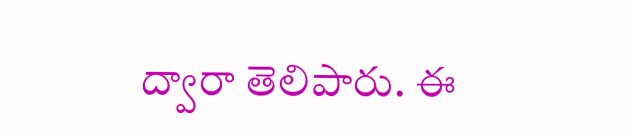ద్వారా తెలిపారు. ఈ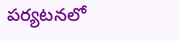పర్యటనలో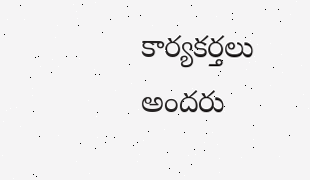కార్యకర్తలు అందరు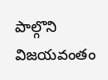పాల్గొని విజయవంతం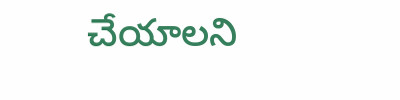చేయాలని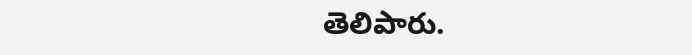తెలిపారు.